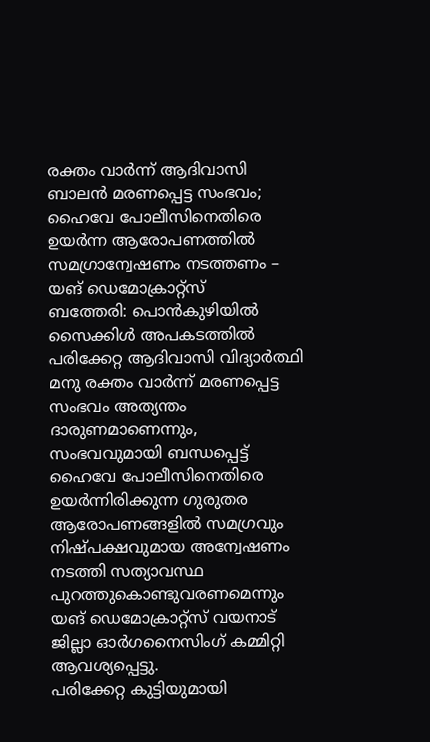രക്തം വാർന്ന് ആദിവാസി ബാലൻ മരണപ്പെട്ട സംഭവം; ഹൈവേ പോലീസിനെതിരെ ഉയർന്ന ആരോപണത്തിൽ സമഗ്രാന്വേഷണം നടത്തണം – യങ് ഡെമോക്രാറ്റ്സ്
ബത്തേരി: പൊൻകുഴിയിൽ സൈക്കിൾ അപകടത്തിൽ പരിക്കേറ്റ ആദിവാസി വിദ്യാർത്ഥി മനു രക്തം വാർന്ന് മരണപ്പെട്ട സംഭവം അത്യന്തം ദാരുണമാണെന്നും, സംഭവവുമായി ബന്ധപ്പെട്ട് ഹൈവേ പോലീസിനെതിരെ ഉയർന്നിരിക്കുന്ന ഗുരുതര ആരോപണങ്ങളിൽ സമഗ്രവും നിഷ്പക്ഷവുമായ അന്വേഷണം നടത്തി സത്യാവസ്ഥ പുറത്തുകൊണ്ടുവരണമെന്നും യങ് ഡെമോക്രാറ്റ്സ് വയനാട് ജില്ലാ ഓർഗനൈസിംഗ് കമ്മിറ്റി ആവശ്യപ്പെട്ടു.
പരിക്കേറ്റ കുട്ടിയുമായി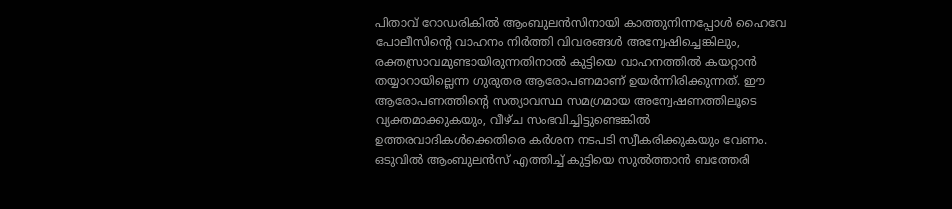പിതാവ് റോഡരികിൽ ആംബുലൻസിനായി കാത്തുനിന്നപ്പോൾ ഹൈവേ പോലീസിന്റെ വാഹനം നിർത്തി വിവരങ്ങൾ അന്വേഷിച്ചെങ്കിലും, രക്തസ്രാവമുണ്ടായിരുന്നതിനാൽ കുട്ടിയെ വാഹനത്തിൽ കയറ്റാൻ തയ്യാറായില്ലെന്ന ഗുരുതര ആരോപണമാണ് ഉയർന്നിരിക്കുന്നത്. ഈ ആരോപണത്തിന്റെ സത്യാവസ്ഥ സമഗ്രമായ അന്വേഷണത്തിലൂടെ വ്യക്തമാക്കുകയും, വീഴ്ച സംഭവിച്ചിട്ടുണ്ടെങ്കിൽ ഉത്തരവാദികൾക്കെതിരെ കർശന നടപടി സ്വീകരിക്കുകയും വേണം.
ഒടുവിൽ ആംബുലൻസ് എത്തിച്ച് കുട്ടിയെ സുൽത്താൻ ബത്തേരി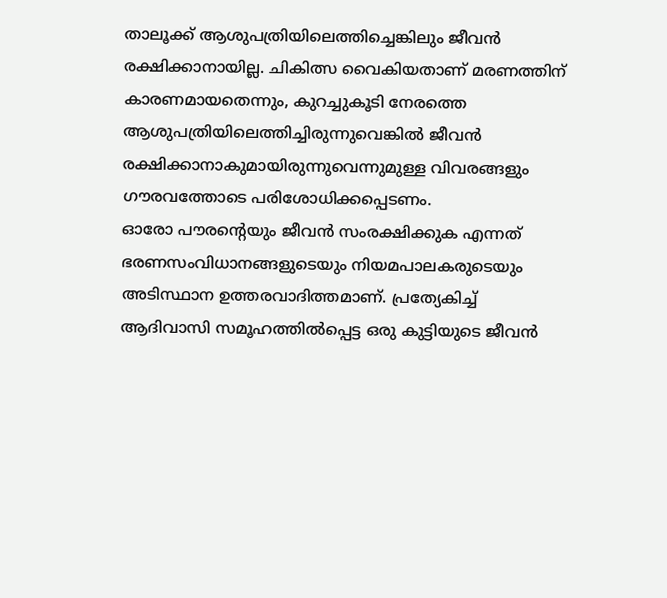താലൂക്ക് ആശുപത്രിയിലെത്തിച്ചെങ്കിലും ജീവൻ രക്ഷിക്കാനായില്ല. ചികിത്സ വൈകിയതാണ് മരണത്തിന് കാരണമായതെന്നും, കുറച്ചുകൂടി നേരത്തെ ആശുപത്രിയിലെത്തിച്ചിരുന്നുവെങ്കിൽ ജീവൻ രക്ഷിക്കാനാകുമായിരുന്നുവെന്നുമുള്ള വിവരങ്ങളും ഗൗരവത്തോടെ പരിശോധിക്കപ്പെടണം.
ഓരോ പൗരന്റെയും ജീവൻ സംരക്ഷിക്കുക എന്നത് ഭരണസംവിധാനങ്ങളുടെയും നിയമപാലകരുടെയും അടിസ്ഥാന ഉത്തരവാദിത്തമാണ്. പ്രത്യേകിച്ച് ആദിവാസി സമൂഹത്തിൽപ്പെട്ട ഒരു കുട്ടിയുടെ ജീവൻ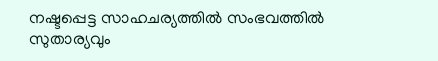നഷ്ടപ്പെട്ട സാഹചര്യത്തിൽ സംഭവത്തിൽ സുതാര്യവും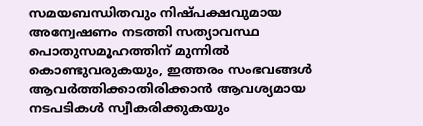സമയബന്ധിതവും നിഷ്പക്ഷവുമായ അന്വേഷണം നടത്തി സത്യാവസ്ഥ പൊതുസമൂഹത്തിന് മുന്നിൽ കൊണ്ടുവരുകയും, ഇത്തരം സംഭവങ്ങൾ ആവർത്തിക്കാതിരിക്കാൻ ആവശ്യമായ നടപടികൾ സ്വീകരിക്കുകയും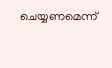ചെയ്യണമെന്ന്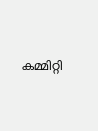കമ്മിറ്റി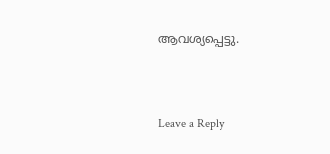ആവശ്യപ്പെട്ടു.





Leave a Reply